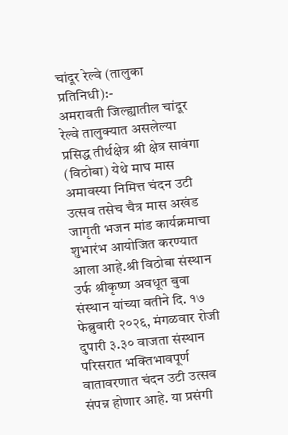चांदूर रेल्वे (तालुका प्रतिनिधी):-
अमरावती जिल्ह्यातील चांदूर रेल्वे तालुक्यात असलेल्या प्रसिद्ध तीर्थक्षेत्र श्री क्षेत्र सावंगा (विठोबा) येथे माघ मास अमावस्या निमित्त चंदन उटी उत्सव तसेच चैत्र मास अखंड जागृती भजन मांड कार्यक्रमाचा शुभारंभ आयोजित करण्यात आला आहे.श्री विठोबा संस्थान उर्फ श्रीकृष्ण अवधूत बुवा संस्थान यांच्या वतीने दि. १७ फेब्रुवारी २०२६, मंगळवार रोजी दुपारी ३.३० वाजता संस्थान परिसरात भक्तिभावपूर्ण वातावरणात चंदन उटी उत्सव संपन्न होणार आहे. या प्रसंगी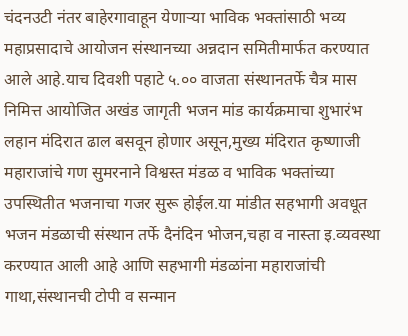चंदनउटी नंतर बाहेरगावाहून येणाऱ्या भाविक भक्तांसाठी भव्य महाप्रसादाचे आयोजन संस्थानच्या अन्नदान समितीमार्फत करण्यात आले आहे.याच दिवशी पहाटे ५.०० वाजता संस्थानतर्फे चैत्र मास निमित्त आयोजित अखंड जागृती भजन मांड कार्यक्रमाचा शुभारंभ लहान मंदिरात ढाल बसवून होणार असून,मुख्य मंदिरात कृष्णाजी महाराजांचे गण सुमरनाने विश्वस्त मंडळ व भाविक भक्तांच्या उपस्थितीत भजनाचा गजर सुरू होईल.या मांडीत सहभागी अवधूत भजन मंडळाची संस्थान तर्फे दैनंदिन भोजन,चहा व नास्ता इ.व्यवस्था करण्यात आली आहे आणि सहभागी मंडळांना महाराजांची गाथा,संस्थानची टोपी व सन्मान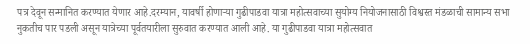पत्र देवून सन्मानित करण्यात येणार आहे.दरम्यान, यावर्षी होणाऱ्या गुढीपाडवा यात्रा महोत्सवाच्या सुयोग्य नियोजनासाठी विश्वस्त मंडळाची सामान्य सभा नुकतीच पार पडली असून यात्रेच्या पूर्वतयारीला सुरुवात करण्यात आली आहे. या गुढीपाडवा यात्रा महोत्सवात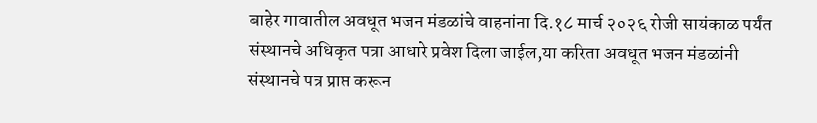बाहेर गावातील अवधूत भजन मंडळांचे वाहनांना दि.१८ मार्च २०२६ रोजी सायंकाळ पर्यंत संस्थानचे अधिकृत पत्रा आधारे प्रवेश दिला जाईल,या करिता अवधूत भजन मंडळांनी संस्थानचे पत्र प्राप्त करून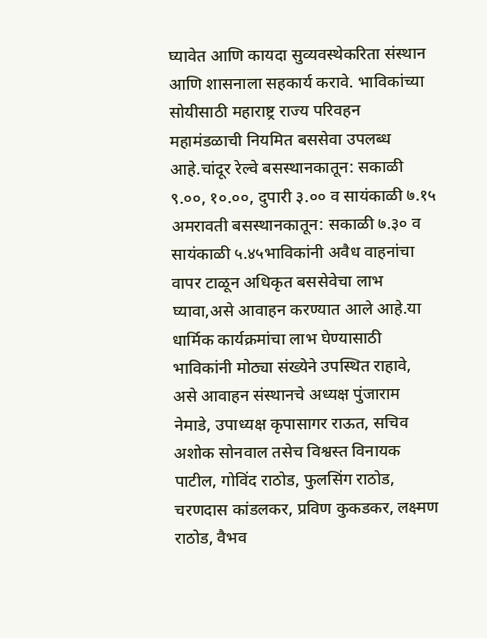घ्यावेत आणि कायदा सुव्यवस्थेकरिता संस्थान आणि शासनाला सहकार्य करावे. भाविकांच्या सोयीसाठी महाराष्ट्र राज्य परिवहन महामंडळाची नियमित बससेवा उपलब्ध आहे.चांदूर रेल्वे बसस्थानकातून: सकाळी ९.००, १०.००, दुपारी ३.०० व सायंकाळी ७.१५ अमरावती बसस्थानकातून: सकाळी ७.३० व सायंकाळी ५.४५भाविकांनी अवैध वाहनांचा वापर टाळून अधिकृत बससेवेचा लाभ घ्यावा,असे आवाहन करण्यात आले आहे.या धार्मिक कार्यक्रमांचा लाभ घेण्यासाठी भाविकांनी मोठ्या संख्येने उपस्थित राहावे, असे आवाहन संस्थानचे अध्यक्ष पुंजाराम नेमाडे, उपाध्यक्ष कृपासागर राऊत, सचिव अशोक सोनवाल तसेच विश्वस्त विनायक पाटील, गोविंद राठोड, फुलसिंग राठोड, चरणदास कांडलकर, प्रविण कुकडकर, लक्ष्मण राठोड, वैभव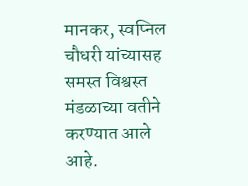मानकर, स्वप्निल चौधरी यांच्यासह समस्त विश्वस्त मंडळाच्या वतीने करण्यात आले आहे.